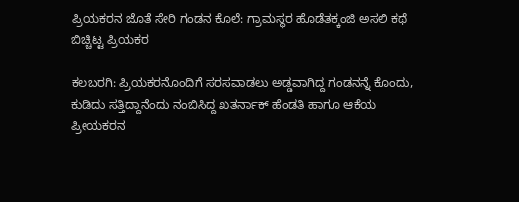ಪ್ರಿಯಕರನ ಜೊತೆ ಸೇರಿ ಗಂಡನ ಕೊಲೆ: ಗ್ರಾಮಸ್ಥರ ಹೊಡೆತಕ್ಕಂಜಿ ಅಸಲಿ ಕಥೆ ಬಿಚ್ಚಿಟ್ಟ ಪ್ರಿಯಕರ

ಕಲಬರಗಿ: ಪ್ರಿಯಕರನೊಂದಿಗೆ ಸರಸವಾಡಲು ಅಡ್ಡವಾಗಿದ್ದ ಗಂಡನನ್ನೆ ಕೊಂದು, ಕುಡಿದು ಸತ್ತಿದ್ದಾನೆಂದು ನಂಬಿಸಿದ್ದ ಖತರ್ನಾಕ್ ಹೆಂಡತಿ ಹಾಗೂ ಆಕೆಯ ಪ್ರೀಯಕರನ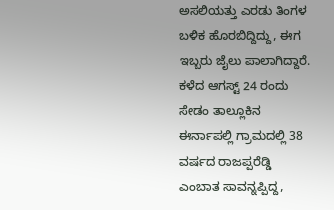ಅಸಲಿಯತ್ತು ಎರಡು ತಿಂಗಳ ಬಳಿಕ ಹೊರಬಿದ್ದಿದ್ದು, ಈಗ ಇಬ್ಬರು ಜೈಲು ಪಾಲಾಗಿದ್ದಾರೆ.
ಕಳೆದ ಆಗಸ್ಟ್ 24 ರಂದು ಸೇಡಂ ತಾಲ್ಲೂಕಿನ ಈರ್ನಾಪಲ್ಲಿ ಗ್ರಾಮದಲ್ಲಿ 38 ವರ್ಷದ ರಾಜಪ್ಪರೆಡ್ಡಿ ಎಂಬಾತ ಸಾವನ್ನಪ್ಪಿದ್ದ,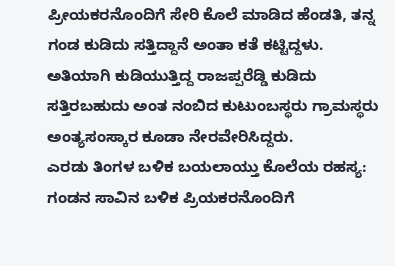ಪ್ರೀಯಕರನೊಂದಿಗೆ ಸೇರಿ ಕೊಲೆ ಮಾಡಿದ ಹೆಂಡತಿ, ತನ್ನ ಗಂಡ ಕುಡಿದು ಸತ್ತಿದ್ದಾನೆ ಅಂತಾ ಕತೆ ಕಟ್ಟಿದ್ದಳು. ಅತಿಯಾಗಿ ಕುಡಿಯುತ್ತಿದ್ದ ರಾಜಪ್ಪರೆಡ್ಡಿ ಕುಡಿದು ಸತ್ತಿರಬಹುದು ಅಂತ ನಂಬಿದ ಕುಟುಂಬಸ್ಥರು ಗ್ರಾಮಸ್ಥರು ಅಂತ್ಯಸಂಸ್ಕಾರ ಕೂಡಾ ನೇರವೇರಿಸಿದ್ದರು.
ಎರಡು ತಿಂಗಳ ಬಳಿಕ ಬಯಲಾಯ್ತು ಕೊಲೆಯ ರಹಸ್ಯ:
ಗಂಡನ ಸಾವಿನ ಬಳಿಕ ಪ್ರಿಯಕರನೊಂದಿಗೆ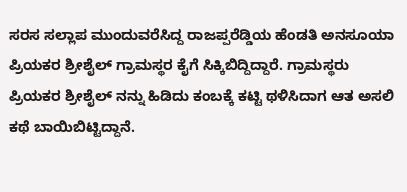ಸರಸ ಸಲ್ಲಾಪ ಮುಂದುವರೆಸಿದ್ದ ರಾಜಪ್ಪರೆಡ್ಡಿಯ ಹೆಂಡತಿ ಅನಸೂಯಾ ಪ್ರಿಯಕರ ಶ್ರೀಶೈಲ್ ಗ್ರಾಮಸ್ಥರ ಕೈಗೆ ಸಿಕ್ಕಿಬಿದ್ದಿದ್ದಾರೆ. ಗ್ರಾಮಸ್ಥರು ಪ್ರಿಯಕರ ಶ್ರೀಶೈಲ್ ನನ್ನು ಹಿಡಿದು ಕಂಬಕ್ಕೆ ಕಟ್ಟಿ ಥಳಿಸಿದಾಗ ಆತ ಅಸಲಿ ಕಥೆ ಬಾಯಿಬಿಟ್ಟಿದ್ದಾನೆ.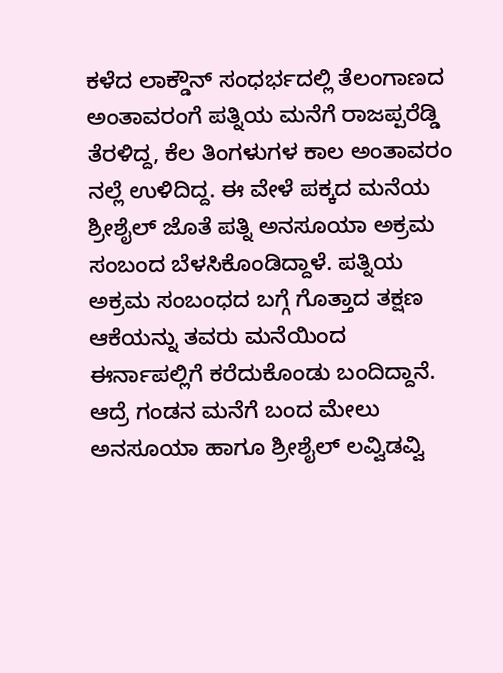ಕಳೆದ ಲಾಕ್ಡೌನ್ ಸಂಧರ್ಭದಲ್ಲಿ ತೆಲಂಗಾಣದ ಅಂತಾವರಂಗೆ ಪತ್ನಿಯ ಮನೆಗೆ ರಾಜಪ್ಪರೆಡ್ಡಿ ತೆರಳಿದ್ದ, ಕೆಲ ತಿಂಗಳುಗಳ ಕಾಲ ಅಂತಾವರಂ ನಲ್ಲೆ ಉಳಿದಿದ್ದ. ಈ ವೇಳೆ ಪಕ್ಕದ ಮನೆಯ ಶ್ರೀಶೈಲ್ ಜೊತೆ ಪತ್ನಿ ಅನಸೂಯಾ ಅಕ್ರಮ ಸಂಬಂದ ಬೆಳಸಿಕೊಂಡಿದ್ದಾಳೆ. ಪತ್ನಿಯ ಅಕ್ರಮ ಸಂಬಂಧದ ಬಗ್ಗೆ ಗೊತ್ತಾದ ತಕ್ಷಣ ಆಕೆಯನ್ನು ತವರು ಮನೆಯಿಂದ ಈರ್ನಾಪಲ್ಲಿಗೆ ಕರೆದುಕೊಂಡು ಬಂದಿದ್ದಾನೆ. ಆದ್ರೆ ಗಂಡನ ಮನೆಗೆ ಬಂದ ಮೇಲು ಅನಸೂಯಾ ಹಾಗೂ ಶ್ರೀಶೈಲ್ ಲವ್ವಿಡವ್ವಿ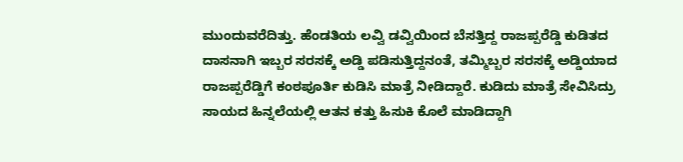ಮುಂದುವರೆದಿತ್ತು. ಹೆಂಡತಿಯ ಲವ್ವಿ ಡವ್ವಿಯಿಂದ ಬೆಸತ್ತಿದ್ದ ರಾಜಪ್ಪರೆಡ್ಡಿ ಕುಡಿತದ ದಾಸನಾಗಿ ಇಬ್ಬರ ಸರಸಕ್ಕೆ ಅಡ್ಡಿ ಪಡಿಸುತ್ತಿದ್ದನಂತೆ, ತಮ್ಮಿಬ್ಬರ ಸರಸಕ್ಕೆ ಅಡ್ಡಿಯಾದ ರಾಜಪ್ಪರೆಡ್ಡಿಗೆ ಕಂಠಪೂರ್ತಿ ಕುಡಿಸಿ ಮಾತ್ರೆ ನೀಡಿದ್ದಾರೆ. ಕುಡಿದು ಮಾತ್ರೆ ಸೇವಿಸಿದ್ರು ಸಾಯದ ಹಿನ್ನಲೆಯಲ್ಲಿ ಆತನ ಕತ್ತು ಹಿಸುಕಿ ಕೊಲೆ ಮಾಡಿದ್ದಾಗಿ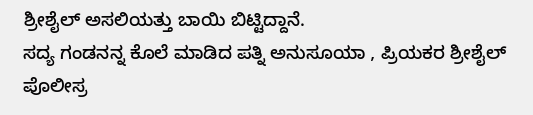ಶ್ರೀಶೈಲ್ ಅಸಲಿಯತ್ತು ಬಾಯಿ ಬಿಟ್ಟಿದ್ದಾನೆ.
ಸದ್ಯ ಗಂಡನನ್ನ ಕೊಲೆ ಮಾಡಿದ ಪತ್ನಿ ಅನುಸೂಯಾ , ಪ್ರಿಯಕರ ಶ್ರೀಶೈಲ್ ಪೊಲೀಸ್ರ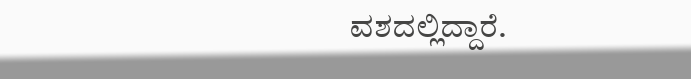ವಶದಲ್ಲಿದ್ದಾರೆ.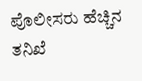ಪೊಲೀಸರು ಹೆಚ್ಚಿನ ತನಿಖೆ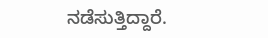ನಡೆಸುತ್ತಿದ್ದಾರೆ.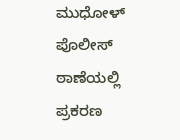ಮುಧೋಳ್ ಪೊಲೀಸ್ ಠಾಣೆಯಲ್ಲಿ ಪ್ರಕರಣ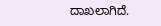ದಾಖಲಾಗಿದೆ.